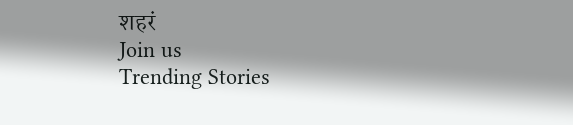शहरं
Join us
Trending Stories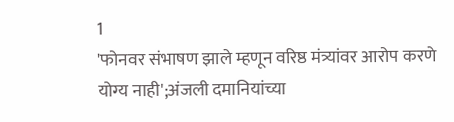1
'फोनवर संभाषण झाले म्हणून वरिष्ठ मंत्र्यांवर आरोप करणे योग्य नाही';अंजली दमानियांच्या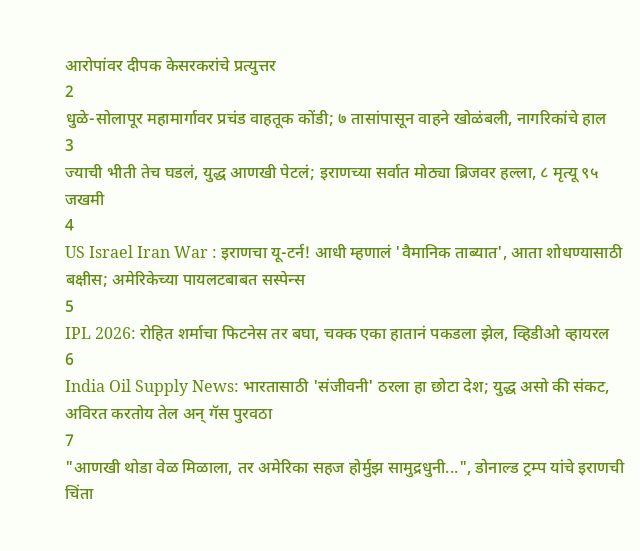आरोपांवर दीपक केसरकरांचे प्रत्युत्तर
2
धुळे-सोलापूर महामार्गावर प्रचंड वाहतूक कोंडी; ७ तासांपासून वाहने खोळंबली, नागरिकांचे हाल
3
ज्याची भीती तेच घडलं, युद्ध आणखी पेटलं; इराणच्या सर्वात मोठ्या ब्रिजवर हल्ला, ८ मृत्यू ९५ जखमी
4
US Israel Iran War : इराणचा यू-टर्न! आधी म्हणालं 'वैमानिक ताब्यात', आता शोधण्यासाठी बक्षीस; अमेरिकेच्या पायलटबाबत सस्पेन्स
5
IPL 2026: रोहित शर्माचा फिटनेस तर बघा, चक्क एका हातानं पकडला झेल, व्हिडीओ व्हायरल
6
India Oil Supply News: भारतासाठी 'संजीवनी' ठरला हा छोटा देश; युद्ध असो की संकट, अविरत करतोय तेल अन् गॅस पुरवठा
7
"आणखी थोडा वेळ मिळाला, तर अमेरिका सहज होर्मुझ सामुद्रधुनी...", डोनाल्ड ट्रम्प यांचे इराणची चिंता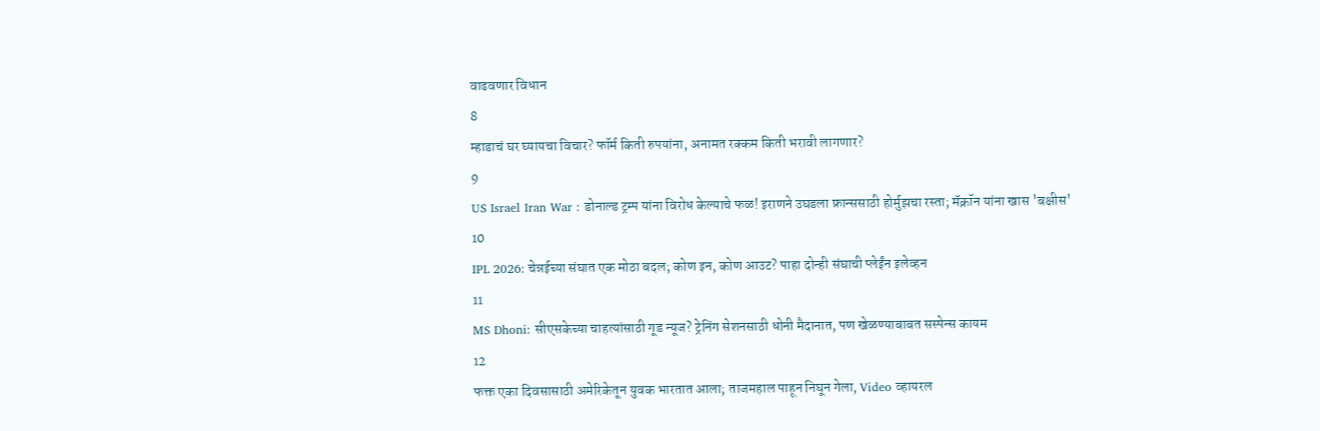वाढवणार विधान
8
म्हाडाचं घर घ्यायचा विचार? फॉर्म किती रुपयांना, अनामत रक्कम किती भरावी लागणार?
9
US Israel Iran War : डोनाल्ड ट्रम्प यांना विरोध केल्याचे फळ! इराणने उघडला फ्रान्ससाठी होर्मुझचा रस्ता; मॅक्रॉन यांना खास 'बक्षीस'
10
IPL 2026: चेन्नईच्या संघात एक मोठा बदल; कोण इन, कोण आउट? पाहा दोन्ही संघाची प्लेईंन इलेव्हन
11
MS Dhoni: सीएसकेच्या चाहत्यांसाठी गूड न्यूज? ट्रेनिंग सेशनसाठी धोनी मैदानात, पण खेळण्याबाबत सस्पेन्स कायम
12
फक्त एका दिवसासाठी अमेरिकेतून युवक भारतात आला; ताजमहाल पाहून निघून गेला, Video व्हायरल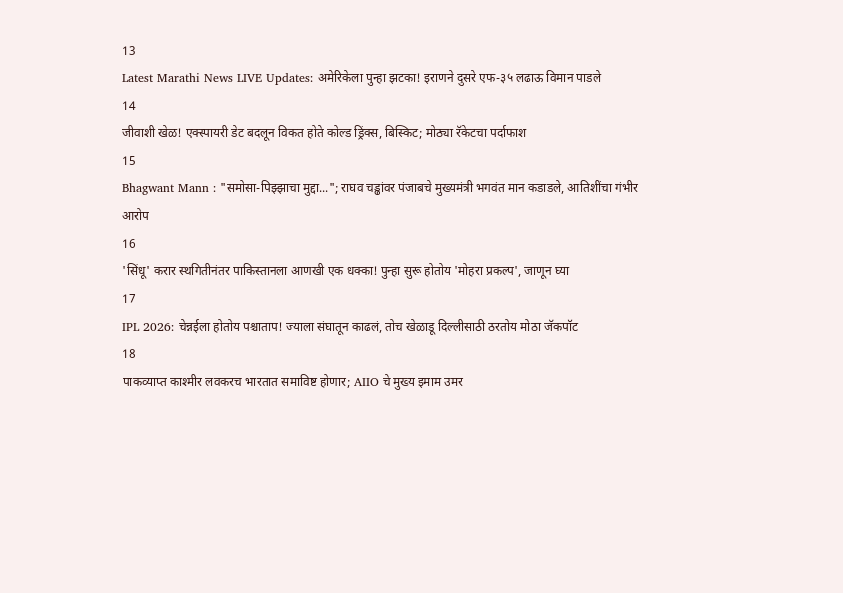13
Latest Marathi News LIVE Updates: अमेरिकेला पुन्हा झटका! इराणने दुसरे एफ-३५ लढाऊ विमान पाडले
14
जीवाशी खेळ! एक्स्पायरी डेट बदलून विकत होते कोल्ड ड्रिंक्स, बिस्किट; मोठ्या रॅकेटचा पर्दाफाश
15
Bhagwant Mann : "समोसा-पिझ्झाचा मुद्दा..."; राघव चड्ढांवर पंजाबचे मुख्यमंत्री भगवंत मान कडाडले, आतिशींचा गंभीर आरोप
16
'सिंधू' करार स्थगितीनंतर पाकिस्तानला आणखी एक धक्का! पुन्हा सुरू होतोय 'मोहरा प्रकल्प', जाणून घ्या
17
IPL 2026: चेन्नईला होतोय पश्चाताप! ज्याला संघातून काढलं, तोच खेळाडू दिल्लीसाठी ठरतोय मोठा जॅकपॉट
18
पाकव्याप्त काश्मीर लवकरच भारतात समाविष्ट होणार; AIIO चे मुख्य इमाम उमर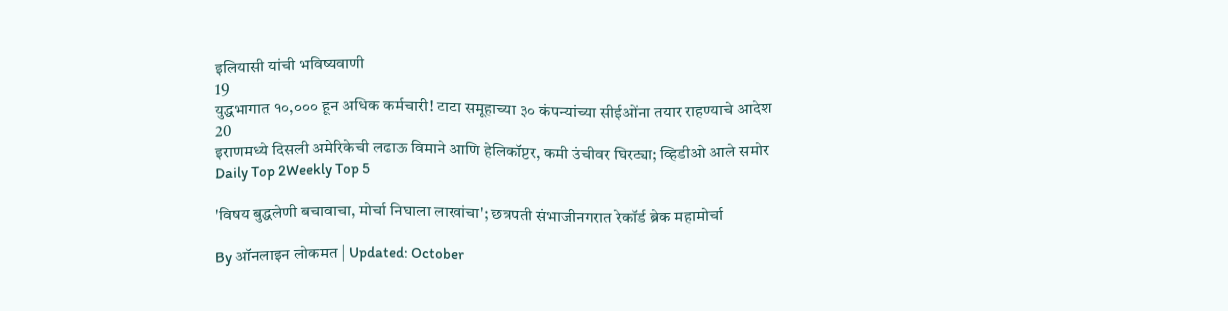इलियासी यांची भविष्यवाणी
19
युद्धभागात १०,००० हून अधिक कर्मचारी! टाटा समूहाच्या ३० कंपन्यांच्या सीईओंना तयार राहण्याचे आदेश
20
इराणमध्ये दिसली अमेरिकेची लढाऊ विमाने आणि हेलिकॉप्टर, कमी उंचीवर घिरट्या; व्हिडीओ आले समोर
Daily Top 2Weekly Top 5

'विषय बुद्धलेणी बचावाचा, मोर्चा निघाला लाखांचा'; छत्रपती संभाजीनगरात रेकॉर्ड ब्रेक महामोर्चा

By ऑनलाइन लोकमत | Updated: October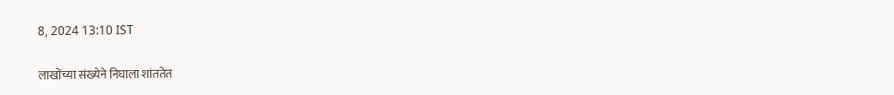8, 2024 13:10 IST

लाखोंच्या संख्येने निघाला शांततेत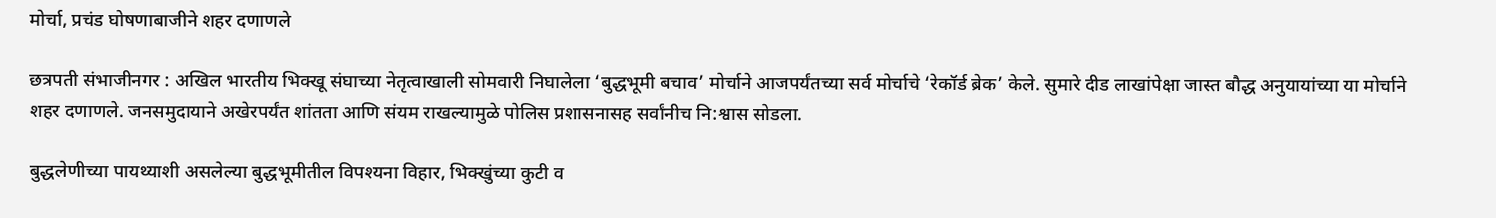मोर्चा, प्रचंड घोषणाबाजीने शहर दणाणले

छत्रपती संभाजीनगर : अखिल भारतीय भिक्खू संघाच्या नेतृत्वाखाली सोमवारी निघालेला ‘बुद्धभूमी बचाव’ मोर्चाने आजपर्यंतच्या सर्व मोर्चाचे ‘रेकॉर्ड ब्रेक’ केले. सुमारे दीड लाखांपेक्षा जास्त बौद्ध अनुयायांच्या या मोर्चाने शहर दणाणले. जनसमुदायाने अखेरपर्यंत शांतता आणि संयम राखल्यामुळे पोलिस प्रशासनासह सर्वांनीच नि:श्वास सोडला.

बुद्धलेणीच्या पायथ्याशी असलेल्या बुद्धभूमीतील विपश्यना विहार, भिक्खुंच्या कुटी व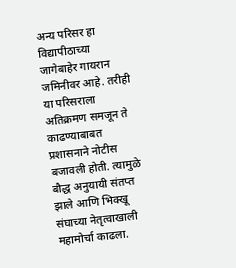अन्य परिसर हा विद्यापीठाच्या जागेबाहेर गायरान जमिनीवर आहे. तरीही या परिसराला अतिक्रमण समजून ते काढण्याबाबत प्रशासनाने नोटीस बजावली होती. त्यामुळे बौद्ध अनुयायी संतप्त झाले आणि भिक्खू संघाच्या नेतृत्वाखाली महामोर्चा काढला.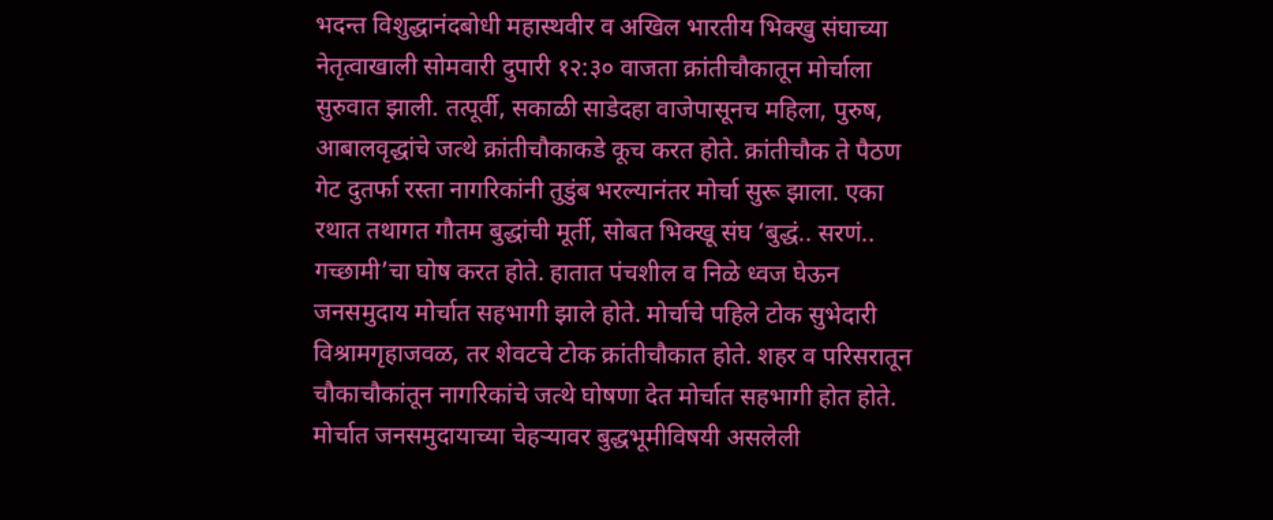भदन्त विशुद्धानंदबोधी महास्थवीर व अखिल भारतीय भिक्खु संघाच्या नेतृत्वाखाली सोमवारी दुपारी १२:३० वाजता क्रांतीचौकातून मोर्चाला सुरुवात झाली. तत्पूर्वी, सकाळी साडेदहा वाजेपासूनच महिला, पुरुष, आबालवृद्धांचे जत्थे क्रांतीचौकाकडे कूच करत होते. क्रांतीचौक ते पैठण गेट दुतर्फा रस्ता नागरिकांनी तुडुंब भरल्यानंतर मोर्चा सुरू झाला. एका रथात तथागत गौतम बुद्धांची मूर्ती, सोबत भिक्खू संघ ‘बुद्धं.. सरणं.. गच्छामी’चा घोष करत होते. हातात पंचशील व निळे ध्वज घेऊन जनसमुदाय मोर्चात सहभागी झाले होते. मोर्चाचे पहिले टोक सुभेदारी विश्रामगृहाजवळ, तर शेवटचे टोक क्रांतीचौकात होते. शहर व परिसरातून चौकाचौकांतून नागरिकांचे जत्थे घोषणा देत मोर्चात सहभागी होत होते. मोर्चात जनसमुदायाच्या चेहऱ्यावर बुद्धभूमीविषयी असलेली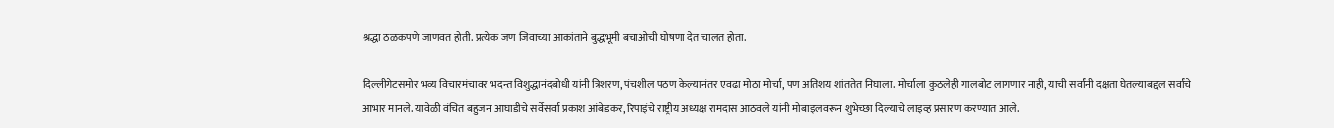श्रद्धा ठळकपणे जाणवत होती. प्रत्येक जण जिवाच्या आकांताने बुद्धभूमी बचाओची घोषणा देत चालत होता.

दिल्लीगेटसमोर भव्य विचारमंचावर भदन्त विशुद्धानंदबोधी यांनी त्रिशरण, पंचशील पठण केल्यानंतर एवढा मोठा मोर्चा, पण अतिशय शांततेत निघाला. मोर्चाला कुठलेही गालबोट लागणार नाही, याची सर्वांनी दक्षता घेतल्याबद्दल सर्वांचे आभार मानले. यावेळी वंचित बहुजन आघाडीचे सर्वेसर्वा प्रकाश आंबेडकर, रिपाइंचे राष्ट्रीय अध्यक्ष रामदास आठवले यांनी मोबाइलवरून शुभेच्छा दिल्याचे लाइव्ह प्रसारण करण्यात आले.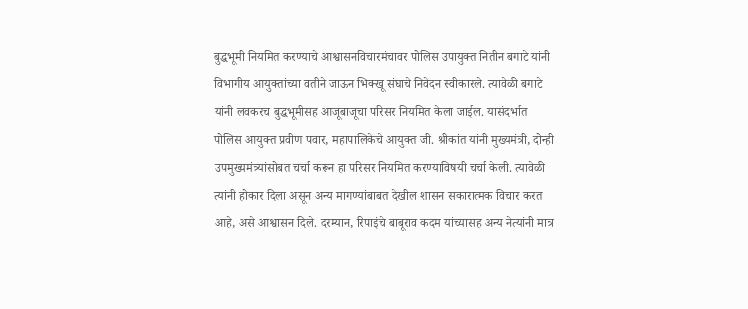बुद्धभूमी नियमित करण्याचे आश्वासनविचारमंचावर पोलिस उपायुक्त नितीन बगाटे यांनी विभागीय आयुक्तांच्या वतीने जाऊन भिक्खू संघाचे निवेदन स्वीकारले. त्यावेळी बगाटे यांनी लवकरच बुद्धभूमीसह आजूबाजूचा परिसर नियमित केला जाईल. यासंदर्भात पोलिस आयुक्त प्रवीण पवार, महापालिकेचे आयुक्त जी. श्रीकांत यांनी मुख्यमंत्री, दोन्ही उपमुख्यमंत्र्यांसोबत चर्चा करून हा परिसर नियमित करण्याविषयी चर्चा केली. त्यावेळी त्यांनी होकार दिला असून अन्य मागण्यांबाबत देखील शासन सकारात्मक विचार करत आहे, असे आश्वासन दिले. दरम्यान, रिपाइंचे बाबूराव कदम यांच्यासह अन्य नेत्यांनी मात्र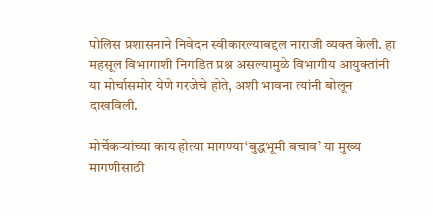पोलिस प्रशासनाने निवेदन स्वीकारल्याबद्दल नाराजी व्यक्त केली. हा महसूल विभागाशी निगडित प्रश्न असल्यामुळे विभागीय आयुक्तांनी या मोर्चासमोर येणे गरजेचे होते, अशी भावना त्यांनी बोलून दाखविली.

मोर्चेकऱ्यांच्या काय होत्या मागण्या‘बुद्धभूमी बचाव’ या मुख्य मागणीसाठी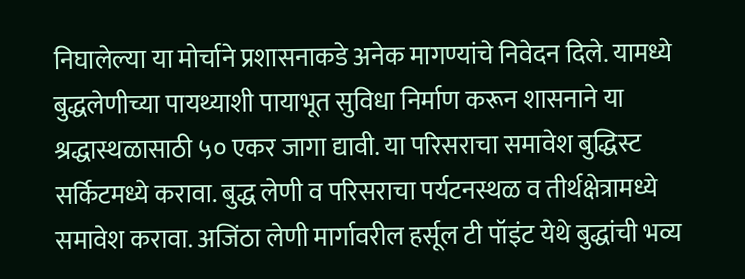निघालेल्या या मोर्चाने प्रशासनाकडे अनेक मागण्यांचे निवेदन दिले. यामध्ये बुद्धलेणीच्या पायथ्याशी पायाभूत सुविधा निर्माण करून शासनाने या श्रद्धास्थळासाठी ५० एकर जागा द्यावी. या परिसराचा समावेश बुद्धिस्ट सर्किटमध्ये करावा. बुद्ध लेणी व परिसराचा पर्यटनस्थळ व तीर्थक्षेत्रामध्ये समावेश करावा. अजिंठा लेणी मार्गावरील हर्सूल टी पॉइंट येथे बुद्धांची भव्य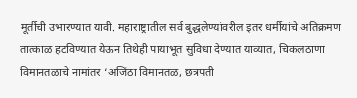मूर्तीची उभारण्यात यावी. महाराष्ट्रातील सर्व बुद्धलेण्यांवरील इतर धर्मीयांचे अतिक्रमण तात्काळ हटविण्यात येऊन तिथेही पायाभूत सुविधा देण्यात याव्यात, चिकलठाणा विमानतळाचे नामांतर ‘अजिंठा विमानतळ, छत्रपती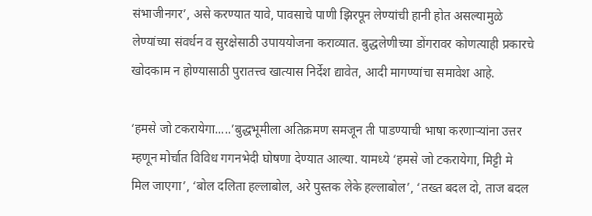संभाजीनगर’, असे करण्यात यावे, पावसाचे पाणी झिरपून लेण्यांची हानी होत असल्यामुळे लेण्यांच्या संवर्धन व सुरक्षेसाठी उपाययोजना कराव्यात. बुद्धलेणीच्या डोंगरावर कोणत्याही प्रकारचे खोदकाम न होण्यासाठी पुरातत्त्व खात्यास निर्देश द्यावेत, आदी मागण्यांचा समावेश आहे.

‘हमसे जो टकरायेगा.....’बुद्धभूमीला अतिक्रमण समजून ती पाडण्याची भाषा करणाऱ्यांना उत्तर म्हणून मोर्चात विविध गगनभेदी घोषणा देण्यात आल्या. यामध्ये ‘हमसे जो टकरायेगा, मिट्टी मे मिल जाएगा’, ‘बोल दलिता हल्लाबोल, अरे पुस्तक लेके हल्लाबोल’, ‘तख्त बदल दो, ताज बदल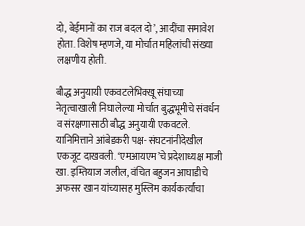दो, बेईमानों का राज बदल दो’, आदींचा समावेश होता. विशेष म्हणजे, या मोर्चात महिलांची संख्या लक्षणीय होती.

बौद्ध अनुयायी एकवटलेभिक्खू संघाच्या नेतृत्वाखाली निघालेल्या मोर्चात बुद्धभूमीचे संवर्धन व संरक्षणासाठी बौद्ध अनुयायी एकवटले. यानिमित्ताने आंबेडकरी पक्ष- संघटनांनीदेखील एकजूट दाखवली. ‘एमआयएम’चे प्रदेशाध्यक्ष माजी खा. इम्तियाज जलील, वंचित बहुजन आघाडीचे अफसर खान यांच्यासह मुस्लिम कार्यकर्त्यांचा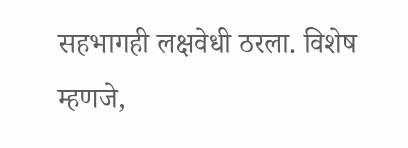सहभागही लक्षवेधी ठरला. विशेष म्हणजे,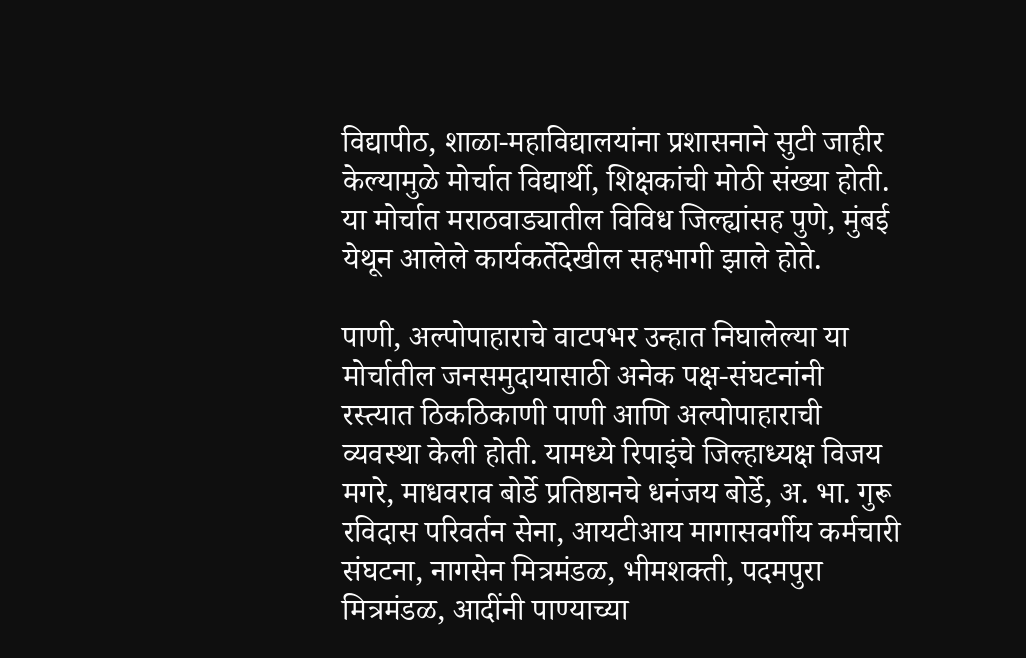विद्यापीठ, शाळा-महाविद्यालयांना प्रशासनाने सुटी जाहीर केल्यामुळे मोर्चात विद्यार्थी, शिक्षकांची मोठी संख्या होती. या मोर्चात मराठवाड्यातील विविध जिल्ह्यांसह पुणे, मुंबई येथून आलेले कार्यकर्तेदेखील सहभागी झाले होते.

पाणी, अल्पोपाहाराचे वाटपभर उन्हात निघालेल्या या मोर्चातील जनसमुदायासाठी अनेक पक्ष-संघटनांनी रस्त्यात ठिकठिकाणी पाणी आणि अल्पोपाहाराची व्यवस्था केली होती. यामध्ये रिपाइंचे जिल्हाध्यक्ष विजय मगरे, माधवराव बोर्डे प्रतिष्ठानचे धनंजय बोर्डे, अ. भा. गुरू रविदास परिवर्तन सेना, आयटीआय मागासवर्गीय कर्मचारी संघटना, नागसेन मित्रमंडळ, भीमशक्ती, पदमपुरा मित्रमंडळ, आदींनी पाण्याच्या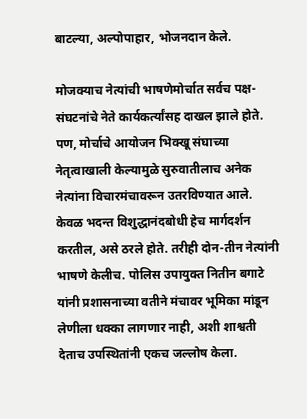बाटल्या, अल्पोपाहार, भोजनदान केले.

मोजक्याच नेत्यांची भाषणेमोर्चात सर्वच पक्ष-संघटनांचे नेते कार्यकर्त्यांसह दाखल झाले होते. पण, मोर्चाचे आयोजन भिक्खू संघाच्या नेतृत्वाखाली केल्यामुळे सुरुवातीलाच अनेक नेत्यांना विचारमंचावरून उतरविण्यात आले. केवळ भदन्त विशुद्धानंदबोधी हेच मार्गदर्शन करतील, असे ठरले होते. तरीही दोन-तीन नेत्यांनी भाषणे केलीच. पोलिस उपायुक्त नितीन बगाटे यांनी प्रशासनाच्या वतीने मंचावर भूमिका मांडून लेणीला धक्का लागणार नाही, अशी शाश्वती देताच उपस्थितांनी एकच जल्लोष केला.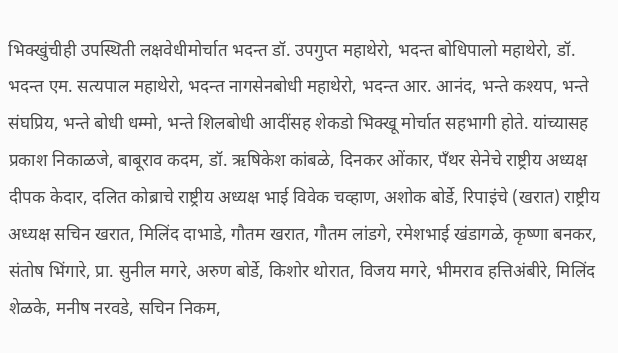भिक्खुंचीही उपस्थिती लक्षवेधीमोर्चात भदन्त डॉ. उपगुप्त महाथेरो, भदन्त बोधिपालो महाथेरो, डॉ. भदन्त एम. सत्यपाल महाथेरो, भदन्त नागसेनबोधी महाथेरो, भदन्त आर. आनंद, भन्ते कश्यप, भन्ते संघप्रिय, भन्ते बोधी धम्मो, भन्ते शिलबोधी आदींसह शेकडो भिक्खू मोर्चात सहभागी होते. यांच्यासह प्रकाश निकाळजे, बाबूराव कदम, डॉ. ऋषिकेश कांबळे, दिनकर ओंकार, पँथर सेनेचे राष्ट्रीय अध्यक्ष दीपक केदार, दलित कोब्राचे राष्ट्रीय अध्यक्ष भाई विवेक चव्हाण, अशोक बोर्डे, रिपाइंचे (खरात) राष्ट्रीय अध्यक्ष सचिन खरात, मिलिंद दाभाडे, गौतम खरात, गौतम लांडगे, रमेशभाई खंडागळे, कृष्णा बनकर, संतोष भिंगारे, प्रा. सुनील मगरे, अरुण बोर्डे, किशोर थोरात, विजय मगरे, भीमराव हत्तिअंबीरे, मिलिंद शेळके, मनीष नरवडे, सचिन निकम,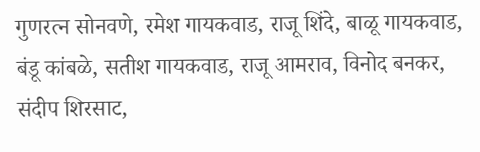गुणरत्न सोनवणे, रमेश गायकवाड, राजू शिंदे, बाळू गायकवाड, बंडू कांबळे, सतीश गायकवाड, राजू आमराव, विनोद बनकर, संदीप शिरसाट,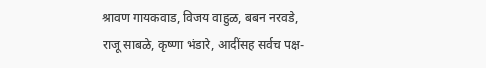श्रावण गायकवाड, विजय वाहुळ, बबन नरवडे, राजू साबळे, कृष्णा भंडारे, आदींसह सर्वच पक्ष-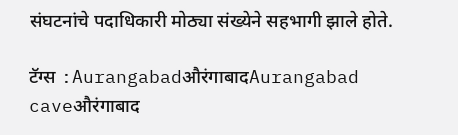संघटनांचे पदाधिकारी मोठ्या संख्येने सहभागी झाले होते.

टॅग्स :AurangabadऔरंगाबादAurangabad caveऔरंगाबाद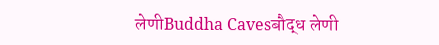लेणीBuddha Cavesबौद्ध लेणी